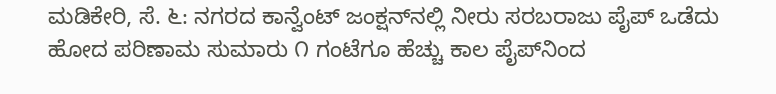ಮಡಿಕೇರಿ, ಸೆ. ೬: ನಗರದ ಕಾನ್ವೆಂಟ್ ಜಂಕ್ಷನ್‌ನಲ್ಲಿ ನೀರು ಸರಬರಾಜು ಪೈಪ್ ಒಡೆದು ಹೋದ ಪರಿಣಾಮ ಸುಮಾರು ೧ ಗಂಟೆಗೂ ಹೆಚ್ಚು ಕಾಲ ಪೈಪ್‌ನಿಂದ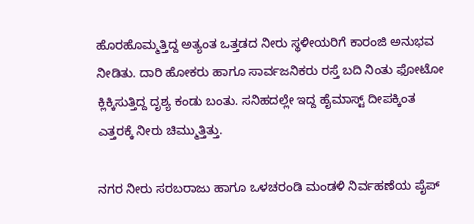ಹೊರಹೊಮ್ಮತ್ತಿದ್ದ ಅತ್ಯಂತ ಒತ್ತಡದ ನೀರು ಸ್ಥಳೀಯರಿಗೆ ಕಾರಂಜಿ ಅನುಭವ ನೀಡಿತು. ದಾರಿ ಹೋಕರು ಹಾಗೂ ಸಾರ್ವಜನಿಕರು ರಸ್ತೆ ಬದಿ ನಿಂತು ಫೋಟೋ ಕ್ಲಿಕ್ಕಿಸುತ್ತಿದ್ದ ದೃಶ್ಯ ಕಂಡು ಬಂತು. ಸನಿಹದಲ್ಲೇ ಇದ್ದ ಹೈಮಾಸ್ಟ್ ದೀಪಕ್ಕಿಂತ ಎತ್ತರಕ್ಕೆ ನೀರು ಚಿಮ್ಮುತ್ತಿತ್ತು.

ನಗರ ನೀರು ಸರಬರಾಜು ಹಾಗೂ ಒಳಚರಂಡಿ ಮಂಡಳಿ ನಿರ್ವಹಣೆಯ ಪೈಪ್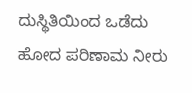ದುಸ್ಥಿತಿಯಿಂದ ಒಡೆದು ಹೋದ ಪರಿಣಾಮ ನೀರು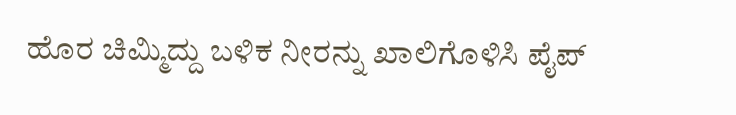ಹೊರ ಚಿಮ್ಮಿದ್ದು ಬಳಿಕ ನೀರನ್ನು ಖಾಲಿಗೊಳಿಸಿ ಪೈಪ್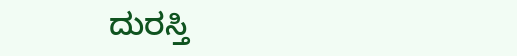ದುರಸ್ತಿ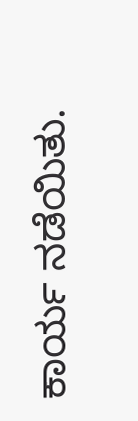ಕಾರ್ಯ ನಡೆಯಿತು.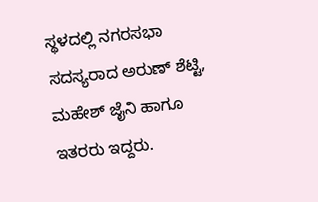ಸ್ಥಳದಲ್ಲಿ ನಗರಸಭಾ ಸದಸ್ಯರಾದ ಅರುಣ್ ಶೆಟ್ಟಿ, ಮಹೇಶ್ ಜೈನಿ ಹಾಗೂ ಇತರರು ಇದ್ದರು.